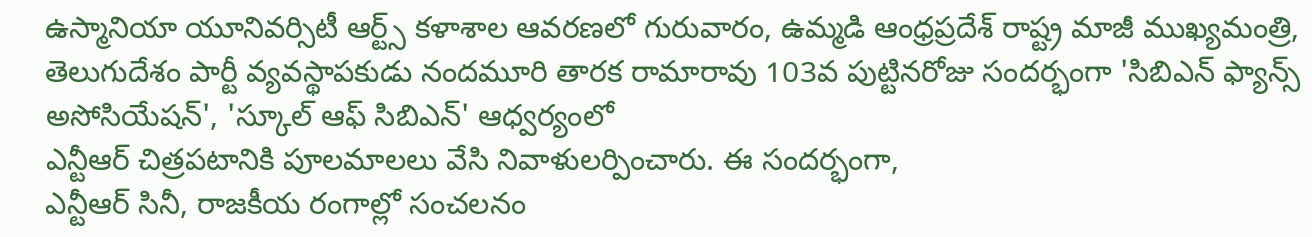ఉస్మానియా యూనివర్సిటీ ఆర్ట్స్ కళాశాల ఆవరణలో గురువారం, ఉమ్మడి ఆంధ్రప్రదేశ్ రాష్ట్ర మాజీ ముఖ్యమంత్రి, తెలుగుదేశం పార్టీ వ్యవస్థాపకుడు నందమూరి తారక రామారావు 103వ పుట్టినరోజు సందర్భంగా 'సిబిఎన్ ఫ్యాన్స్ అసోసియేషన్', 'స్కూల్ ఆఫ్ సిబిఎన్' ఆధ్వర్యంలో
ఎన్టీఆర్ చిత్రపటానికి పూలమాలలు వేసి నివాళులర్పించారు. ఈ సందర్భంగా,
ఎన్టీఆర్ సినీ, రాజకీయ రంగాల్లో సంచలనం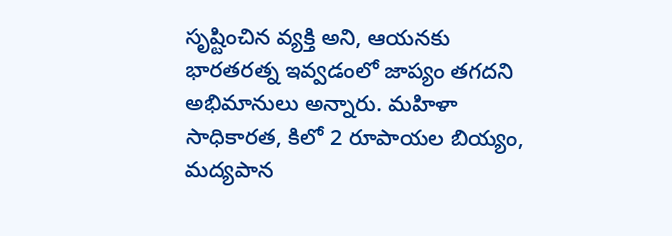సృష్టించిన వ్యక్తి అని, ఆయనకు భారతరత్న ఇవ్వడంలో జాప్యం తగదని అభిమానులు అన్నారు. మహిళా సాధికారత, కిలో 2 రూపాయల బియ్యం, మద్యపాన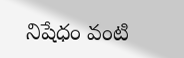నిషేధం వంటి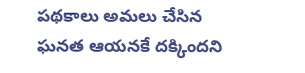పథకాలు అమలు చేసిన ఘనత ఆయనకే దక్కిందని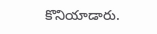కొనియాడారు.